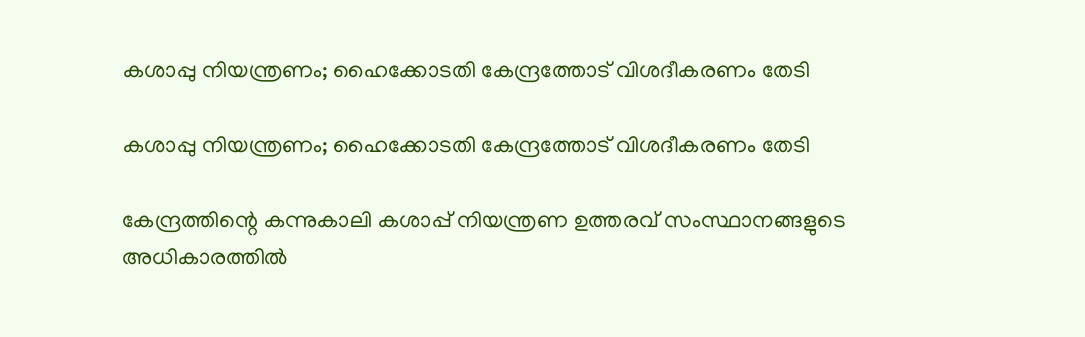കശാപ്പു നിയന്ത്രണം; ഹൈക്കോടതി കേന്ദ്രത്തോട് വിശദീകരണം തേടി

കശാപ്പു നിയന്ത്രണം; ഹൈക്കോടതി കേന്ദ്രത്തോട് വിശദീകരണം തേടി

കേന്ദ്രത്തിന്റെ കന്നുകാലി കശാപ്പ് നിയന്ത്രണ ഉത്തരവ് സംസ്ഥാനങ്ങളുടെ അധികാരത്തില്‍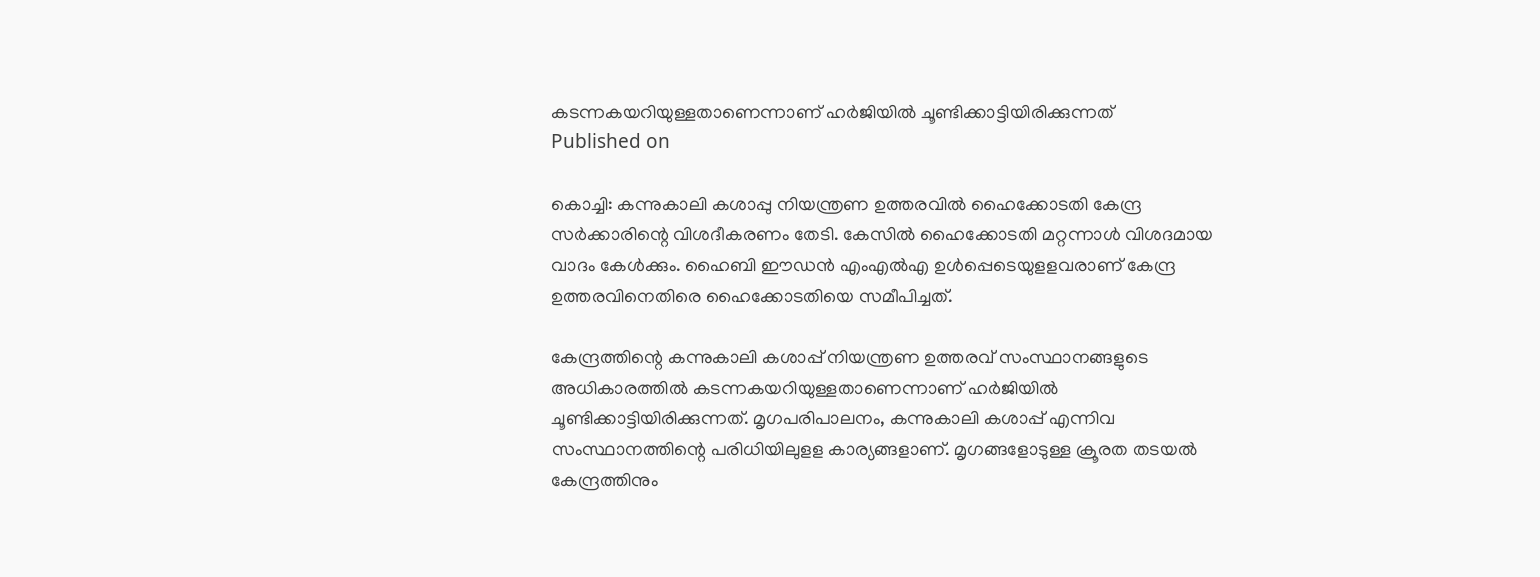കടന്നകയറിയുള്ളതാണെന്നാണ് ഹര്‍ജിയില്‍ ചൂണ്ടിക്കാട്ടിയിരിക്കുന്നത്
Published on

കൊച്ചി: കന്നുകാലി കശാപ്പു നിയന്ത്രണ ഉത്തരവില്‍ ഹൈക്കോടതി കേന്ദ്ര സര്‍ക്കാരിന്റെ വിശദീകരണം തേടി. കേസില്‍ ഹൈക്കോടതി മറ്റന്നാള്‍ വിശദമായ വാദം കേള്‍ക്കും. ഹൈബി ഈഡന്‍ എംഎല്‍എ ഉള്‍പ്പെടെയുളളവരാണ് കേന്ദ്ര ഉത്തരവിനെതിരെ ഹൈക്കോടതിയെ സമീപിച്ചത്.

കേന്ദ്രത്തിന്റെ കന്നുകാലി കശാപ്പ് നിയന്ത്രണ ഉത്തരവ് സംസ്ഥാനങ്ങളുടെ അധികാരത്തില്‍ കടന്നകയറിയുള്ളതാണെന്നാണ് ഹര്‍ജിയില്‍ ചൂണ്ടിക്കാട്ടിയിരിക്കുന്നത്. മൃഗപരിപാലനം, കന്നുകാലി കശാപ്പ് എന്നിവ സംസ്ഥാനത്തിന്റെ പരിധിയിലുളള കാര്യങ്ങളാണ്. മൃഗങ്ങളോടുള്ള ക്രൂരത തടയല്‍ കേന്ദ്രത്തിനും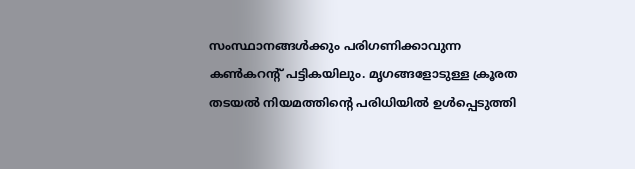സംസ്ഥാനങ്ങള്‍ക്കും പരിഗണിക്കാവുന്ന കണ്‍കറന്റ് പട്ടികയിലും. മൃഗങ്ങളോടുള്ള ക്രൂരത തടയല്‍ നിയമത്തിന്റെ പരിധിയില്‍ ഉള്‍പ്പെടുത്തി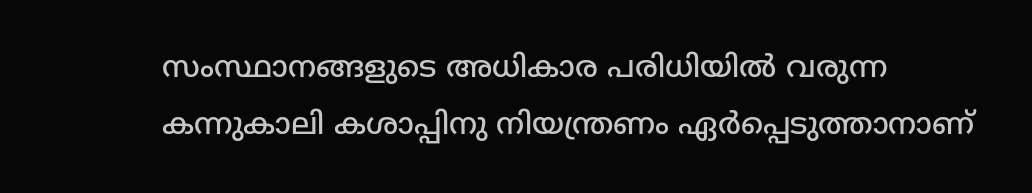സംസ്ഥാനങ്ങളുടെ അധികാര പരിധിയില്‍ വരുന്ന കന്നുകാലി കശാപ്പിനു നിയന്ത്രണം ഏര്‍പ്പെടുത്താനാണ്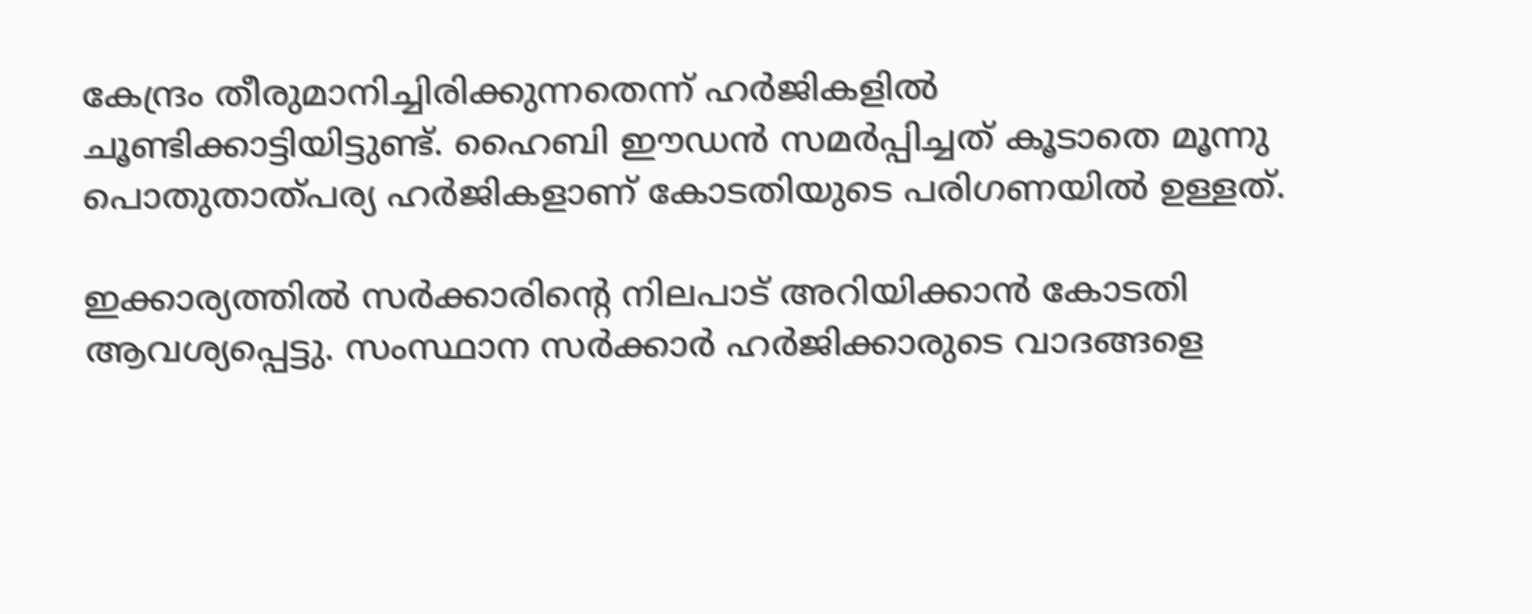കേന്ദ്രം തീരുമാനിച്ചിരിക്കുന്നതെന്ന് ഹര്‍ജികളില്‍ ചൂണ്ടിക്കാട്ടിയിട്ടുണ്ട്. ഹൈബി ഈഡന്‍ സമര്‍പ്പിച്ചത് കൂടാതെ മൂന്നു പൊതുതാത്പര്യ ഹര്‍ജികളാണ് കോടതിയുടെ പരിഗണയില്‍ ഉള്ളത്.

ഇക്കാര്യത്തില്‍ സര്‍ക്കാരിന്റെ നിലപാട് അറിയിക്കാന്‍ കോടതി ആവശ്യപ്പെട്ടു. സംസ്ഥാന സര്‍ക്കാര്‍ ഹര്‍ജിക്കാരുടെ വാദങ്ങളെ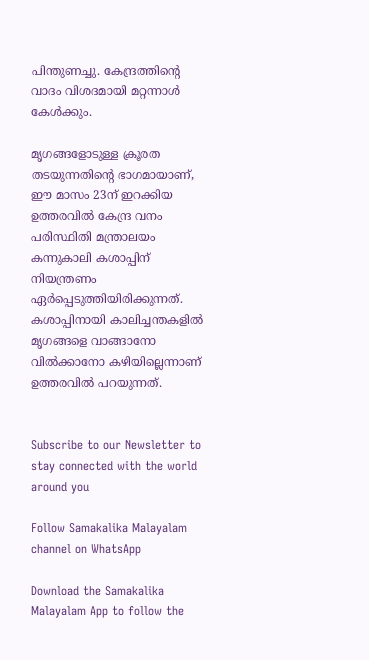പിന്തുണച്ചു. കേന്ദ്രത്തിന്റെ വാദം വിശദമായി മറ്റന്നാള്‍ കേള്‍ക്കും.

മൃഗങ്ങളോടുള്ള ക്രൂരത തടയുന്നതിന്റെ ഭാഗമായാണ്, ഈ മാസം 23ന് ഇറക്കിയ ഉത്തരവില്‍ കേന്ദ്ര വനം പരിസ്ഥിതി മന്ത്രാലയം കന്നുകാലി കശാപ്പിന് നിയന്ത്രണം ഏര്‍പ്പെടുത്തിയിരിക്കുന്നത്. കശാപ്പിനായി കാലിച്ചന്തകളില്‍ മൃഗങ്ങളെ വാങ്ങാനോ വില്‍ക്കാനോ കഴിയില്ലെന്നാണ് ഉത്തരവില്‍ പറയുന്നത്.


Subscribe to our Newsletter to stay connected with the world around you

Follow Samakalika Malayalam channel on WhatsApp

Download the Samakalika Malayalam App to follow the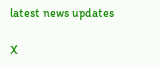latest news updates

X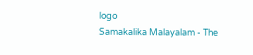logo
Samakalika Malayalam - The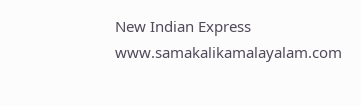New Indian Express
www.samakalikamalayalam.com